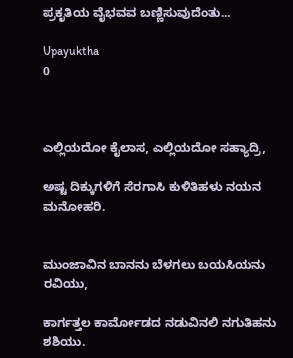ಪ್ರಕೃತಿಯ ವೈಭವವ ಬಣ್ಣಿಸುವುದೆಂತು...

Upayuktha
0



ಎಲ್ಲಿಯದೋ ಕೈಲಾಸ, ಎಲ್ಲಿಯದೋ ಸಹ್ಯಾದ್ರಿ,

ಅಷ್ಟ ದಿಕ್ಕುಗಳಿಗೆ ಸೆರಗಾಸಿ ಕುಳಿತಿಹಳು ನಯನ ಮನೋಹರಿ.


ಮುಂಜಾವಿನ ಬಾನನು ಬೆಳಗಲು ಬಯಸಿಯನು ರವಿಯು,

ಕಾರ್ಗತ್ತಲ ಕಾರ್ಮೋಡದ ನಡುವಿನಲಿ ನಗುತಿಹನು ಶಶಿಯು.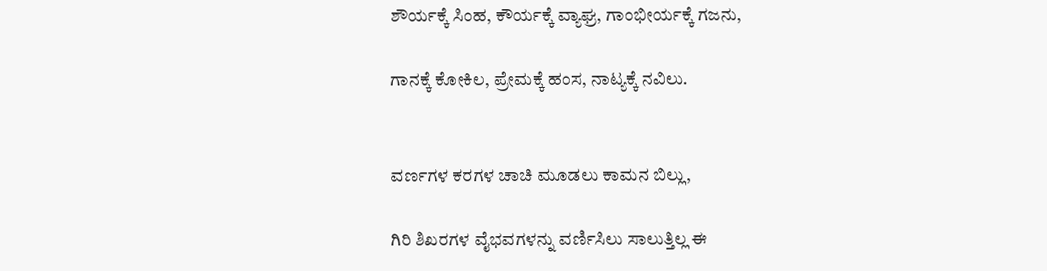ಶೌರ್ಯಕ್ಕೆ ಸಿಂಹ, ಕೌರ್ಯಕ್ಕೆ ವ್ಯಾಘ್ರ, ಗಾಂಭೀರ್ಯಕ್ಕೆ ಗಜನು,

ಗಾನಕ್ಕೆ ಕೋಕಿಲ, ಪ್ರೇಮಕ್ಕೆ ಹಂಸ, ನಾಟ್ಯಕ್ಕೆ ನವಿಲು.


ವರ್ಣಗಳ ಕರಗಳ ಚಾಚಿ ಮೂಡಲು ಕಾಮನ ಬಿಲ್ಲು,

ಗಿರಿ ಶಿಖರಗಳ ವೈಭವಗಳನ್ನು ವರ್ಣಿಸಿಲು ಸಾಲುತ್ತಿಲ್ಲ ಈ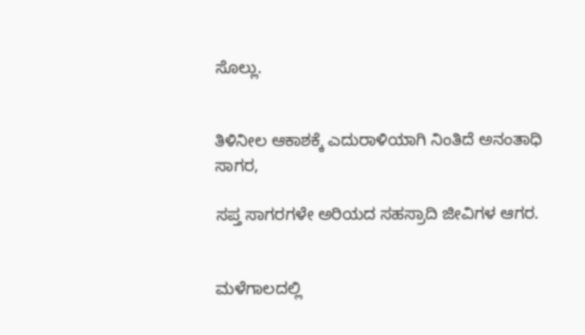ಸೊಲ್ಲು.


ತಿಳಿನೀಲ ಆಕಾಶಕ್ಕೆ ಎದುರಾಳಿಯಾಗಿ ನಿಂತಿದೆ ಅನಂತಾಧಿ ಸಾಗರ,

ಸಪ್ತ ಸಾಗರಗಳೇ ಅರಿಯದ ಸಹಸ್ರಾದಿ ಜೀವಿಗಳ ಆಗರ.


ಮಳೆಗಾಲದಲ್ಲಿ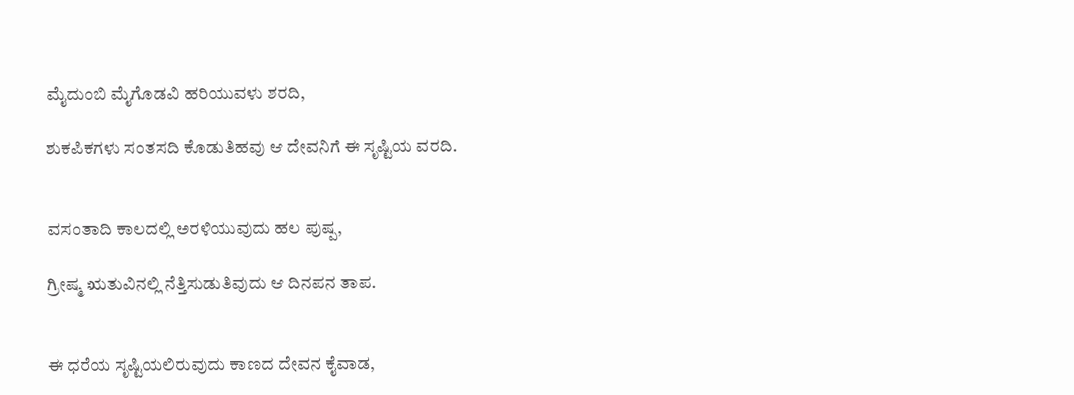ಮೈದುಂಬಿ ಮೈಗೊಡವಿ ಹರಿಯುವಳು ಶರದಿ,

ಶುಕಪಿಕಗಳು ಸಂತಸದಿ ಕೊಡುತಿಹವು ಆ ದೇವನಿಗೆ ಈ ಸೃಷ್ಟಿಯ ವರದಿ.


ವಸಂತಾದಿ ಕಾಲದಲ್ಲಿ ಅರಳಿಯುವುದು ಹಲ ಪುಷ್ಪ,

ಗ್ರೀಷ್ಮ ಋತುವಿನಲ್ಲಿ ನೆತ್ತಿಸುಡುತಿವುದು ಆ ದಿನಪನ ತಾಪ.


ಈ ಧರೆಯ ಸೃಷ್ಟಿಯಲಿರುವುದು ಕಾಣದ ದೇವನ ಕೈವಾಡ,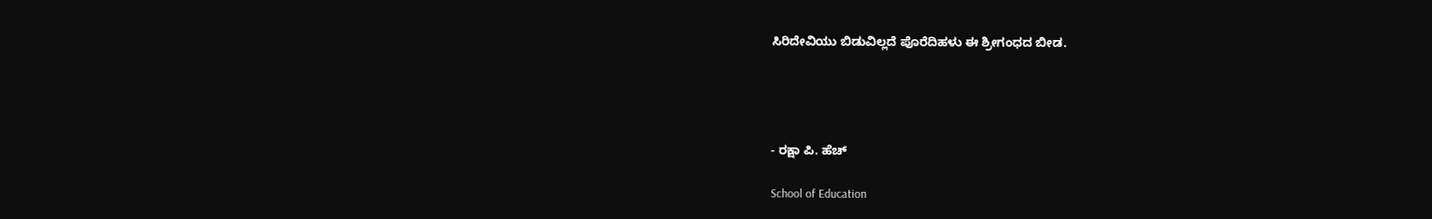ಸಿರಿದೇವಿಯು ಬಿಡುವಿಲ್ಲದೆ ಪೊರೆದಿಹಳು ಈ ಶ್ರೀಗಂಧದ ಬೀಡ.




- ರಕ್ಷಾ ಪಿ. ಹೆಚ್

School of Education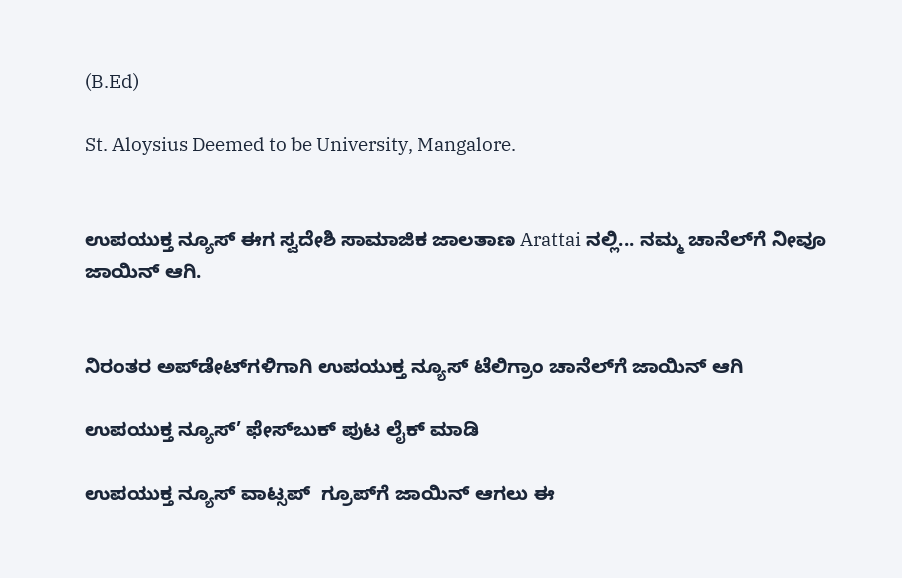(B.Ed)

St. Aloysius Deemed to be University, Mangalore.


ಉಪಯುಕ್ತ ನ್ಯೂಸ್ ಈಗ ಸ್ವದೇಶಿ ಸಾಮಾಜಿಕ ಜಾಲತಾಣ Arattai ನಲ್ಲಿ... ನಮ್ಮ ಚಾನೆಲ್‌ಗೆ ನೀವೂ ಜಾಯಿನ್ ಆಗಿ.


ನಿರಂತರ ಅಪ್‌ಡೇಟ್‌ಗಳಿಗಾಗಿ ಉಪಯುಕ್ತ ನ್ಯೂಸ್‌ ಟೆಲಿಗ್ರಾಂ ಚಾನೆಲ್‌ಗೆ ಜಾಯಿನ್‌ ಆಗಿ

ಉಪಯುಕ್ತ ನ್ಯೂಸ್‌’ ಫೇಸ್‌ಬುಕ್ ಪುಟ ಲೈಕ್ ಮಾಡಿ

ಉಪಯುಕ್ತ ನ್ಯೂಸ್‌ ವಾಟ್ಸಪ್‌  ಗ್ರೂಪ್‌ಗೆ ಜಾಯಿನ್ ಆಗಲು ಈ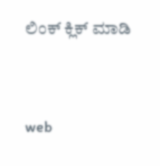ಲಿಂಕ್ ಕ್ಲಿಕ್ ಮಾಡಿ


web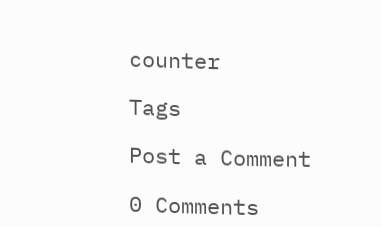counter

Tags

Post a Comment

0 Comments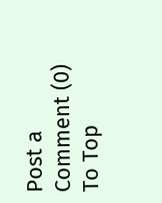Post a Comment (0)
To Top